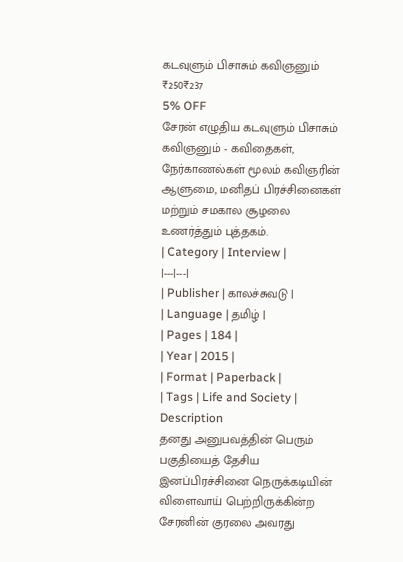கடவுளும் பிசாசும் கவிஞனும்
₹250₹237
5% OFF
சேரன் எழுதிய கடவுளும் பிசாசும் கவிஞனும் - கவிதைகள், நேர்காணல்கள் மூலம் கவிஞரின் ஆளுமை, மனிதப் பிரச்சினைகள் மற்றும் சமகால சூழலை உணர்த்தும் புத்தகம்.
| Category | Interview |
|---|---|
| Publisher | காலச்சுவடு |
| Language | தமிழ் |
| Pages | 184 |
| Year | 2015 |
| Format | Paperback |
| Tags | Life and Society |
Description
தனது அனுபவத்தின் பெரும் பகுதியைத் தேசிய இனப்பிரச்சினை நெருக்கடியின் விளைவாய் பெற்றிருக்கின்ற சேரனின் குரலை அவரது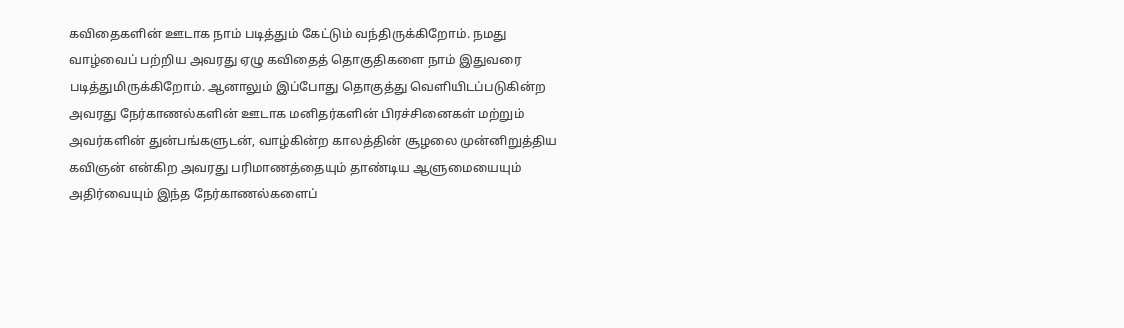கவிதைகளின் ஊடாக நாம் படித்தும் கேட்டும் வந்திருக்கிறோம். நமது வாழ்வைப் பற்றிய அவரது ஏழு கவிதைத் தொகுதிகளை நாம் இதுவரை படித்துமிருக்கிறோம். ஆனாலும் இப்போது தொகுத்து வெளியிடப்படுகின்ற அவரது நேர்காணல்களின் ஊடாக மனிதர்களின் பிரச்சினைகள் மற்றும் அவர்களின் துன்பங்களுடன், வாழ்கின்ற காலத்தின் சூழலை முன்னிறுத்திய கவிஞன் என்கிற அவரது பரிமாணத்தையும் தாண்டிய ஆளுமையையும் அதிர்வையும் இந்த நேர்காணல்களைப்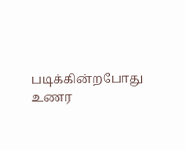படிக்கின்றபோது உணர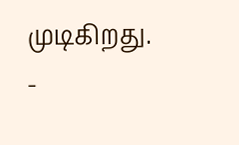முடிகிறது.
-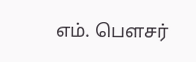எம். பௌசர்